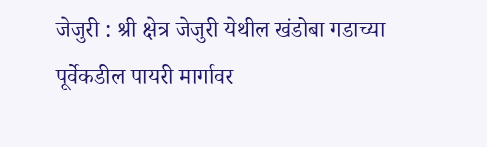जेजुरी : श्री क्षेत्र जेजुरी येथील खंडोबा गडाच्या पूर्वेकडील पायरी मार्गावर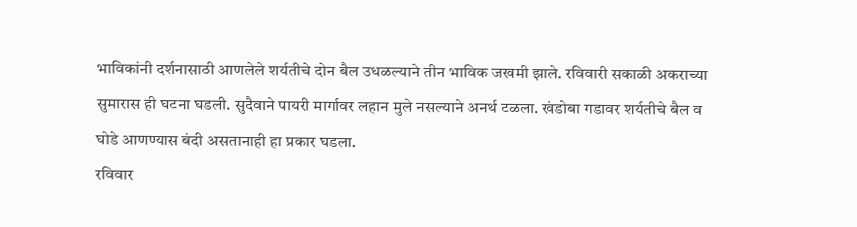भाविकांनी दर्शनासाठी आणलेले शर्यतीचे दोन बैल उधळल्याने तीन भाविक जखमी झाले. रविवारी सकाळी अकराच्या सुमारास ही घटना घडली. सुदैवाने पायरी मार्गावर लहान मुले नसल्याने अनर्थ टळला. खंडोबा गडावर शर्यतीचे बैल व घोडे आणण्यास बंदी असतानाही हा प्रकार घडला.
रविवार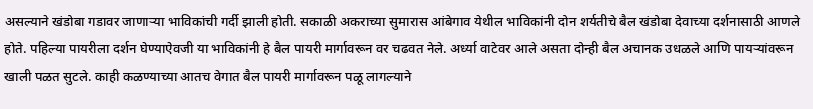असल्याने खंडोबा गडावर जाणाऱ्या भाविकांची गर्दी झाली होती. सकाळी अकराच्या सुमारास आंबेगाव येथील भाविकांनी दोन शर्यतीचे बैल खंडोबा देवाच्या दर्शनासाठी आणले होते. पहिल्या पायरीला दर्शन घेण्याऐवजी या भाविकांनी हे बैल पायरी मार्गावरून वर चढवत नेले. अर्ध्या वाटेवर आले असता दोन्ही बैल अचानक उधळले आणि पायऱ्यांवरून खाली पळत सुटले. काही कळण्याच्या आतच वेगात बैल पायरी मार्गावरून पळू लागल्याने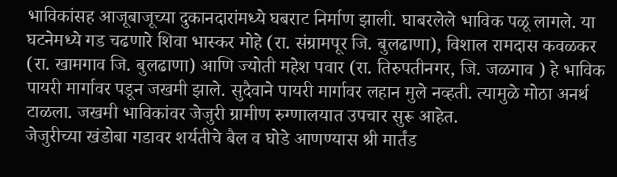भाविकांसह आजूबाजूच्या दुकानदारांमध्ये घबराट निर्माण झाली. घाबरलेले भाविक पळू लागले. या घटनेमध्ये गड चढणारे शिवा भास्कर मोहे (रा. संग्रामपूर जि. बुलढाणा), विशाल रामदास कवळकर (रा. खामगाव जि. बुलढाणा) आणि ज्योती महेश पवार (रा. तिरुपतीनगर, जि. जळगाव ) हे भाविक पायरी मार्गावर पडून जखमी झाले. सुदैवाने पायरी मार्गावर लहान मुले नव्हती. त्यामुळे मोठा अनर्थ टाळला. जखमी भाविकांवर जेजुरी ग्रामीण रुग्णालयात उपचार सुरू आहेत.
जेजुरीच्या खंडोबा गडावर शर्यतीचे बैल व घोडे आणण्यास श्री मार्तंड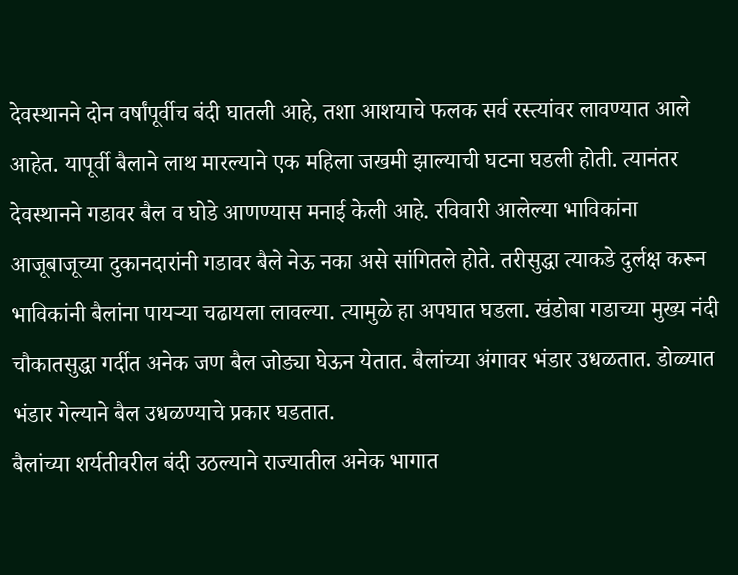देवस्थानने दोन वर्षांपूर्वीच बंदी घातली आहे, तशा आशयाचे फलक सर्व रस्त्यांवर लावण्यात आले आहेत. यापूर्वी बैलाने लाथ मारल्याने एक महिला जखमी झाल्याची घटना घडली होती. त्यानंतर देवस्थानने गडावर बैल व घोडे आणण्यास मनाई केली आहे. रविवारी आलेल्या भाविकांना आजूबाजूच्या दुकानदारांनी गडावर बैले नेऊ नका असे सांगितले होते. तरीसुद्धा त्याकडे दुर्लक्ष करून भाविकांनी बैलांना पायऱ्या चढायला लावल्या. त्यामुळे हा अपघात घडला. खंडोबा गडाच्या मुख्य नंदी चौकातसुद्धा गर्दीत अनेक जण बैल जोड्या घेऊन येतात. बैलांच्या अंगावर भंडार उधळतात. डोळ्यात भंडार गेल्याने बैल उधळण्याचे प्रकार घडतात.
बैलांच्या शर्यतीवरील बंदी उठल्याने राज्यातील अनेक भागात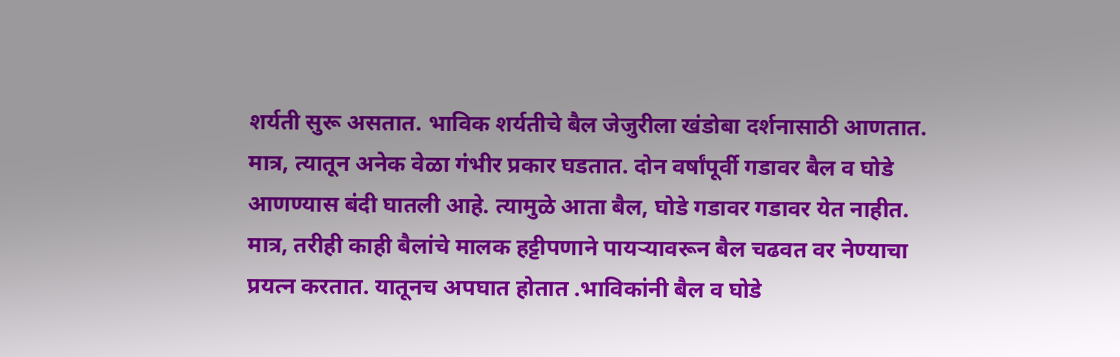शर्यती सुरू असतात. भाविक शर्यतीचे बैल जेजुरीला खंडोबा दर्शनासाठी आणतात. मात्र, त्यातून अनेक वेळा गंभीर प्रकार घडतात. दोन वर्षांपूर्वी गडावर बैल व घोडे आणण्यास बंदी घातली आहे. त्यामुळे आता बैल, घोडे गडावर गडावर येत नाहीत. मात्र, तरीही काही बैलांचे मालक हट्टीपणाने पायऱ्यावरून बैल चढवत वर नेण्याचा प्रयत्न करतात. यातूनच अपघात होतात .भाविकांनी बैल व घोडे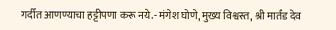गर्दीत आणण्याचा हट्टीपणा करू नये.- मंगेश घोणे, मुख्य विश्वस्त, श्री मार्तंड देव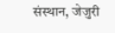संस्थान, जेजुरी